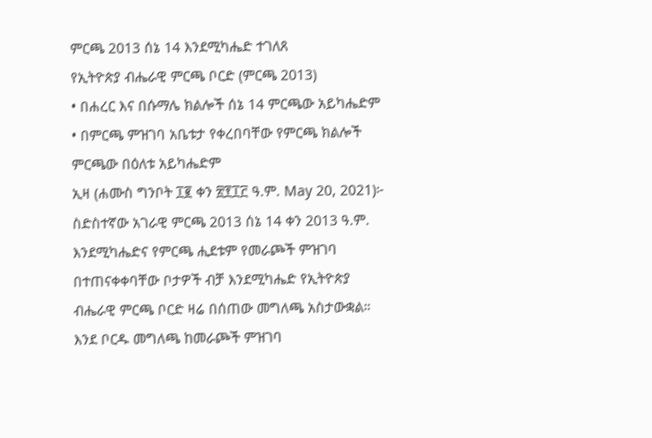ምርጫ 2013 ሰኔ 14 እንደሚካሔድ ተገለጸ
የኢትዮጵያ ብሔራዊ ምርጫ ቦርድ (ምርጫ 2013)
• በሐረር እና በሱማሌ ክልሎች ሰኔ 14 ምርጫው አይካሔድም
• በምርጫ ምዝገባ አቤቱታ የቀረበባቸው የምርጫ ክልሎች ምርጫው በዕለቱ አይካሔድም
ኢዛ (ሐሙስ ግንቦት ፲፪ ቀን ፳፻፲፫ ዓ.ም. May 20, 2021)፦ ስድስተኛው አገራዊ ምርጫ 2013 ሰኔ 14 ቀን 2013 ዓ.ም. እንደሚካሔድና የምርጫ ሒደቱም የመራጮች ምዝገባ በተጠናቀቀባቸው ቦታዎች ብቻ እንደሚካሔድ የኢትዮጵያ ብሔራዊ ምርጫ ቦርድ ዛሬ በሰጠው መግለጫ አስታውቋል።
እንደ ቦርዱ መግለጫ ከመራጮች ምዝገባ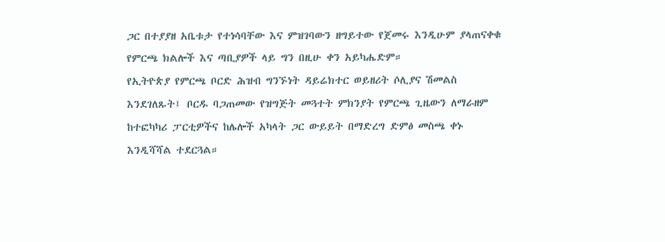ጋር በተያያዘ አቤቱታ የተነሳባቸው እና ምዝገባውን ዘግይተው የጀመሩ እንዲሁም ያላጠናቀቁ የምርጫ ክልሎች እና ጣቢያዎች ላይ ግን በዚሁ ቀን አይካሔድም።
የኢትዮጵያ የምርጫ ቦርድ ሕዝብ ግንኙነት ዳይሬክተር ወይዘሪት ሶሊያና ሽመልስ እንደገለጹት፤ ቦርዱ ባጋጠመው የዝግጅት መጓተት ምክንያት የምርጫ ጊዜውን ለማራዘም ከተፎካካሪ ፓርቲዎችና ከሌሎች አካላት ጋር ውይይት በማድረግ ድምፅ መስጫ ቀኑ እንዲሻሻል ተደርጓል።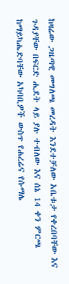ከዛሬው ጋዜጣዊ መግለጫ መረዳት እንደተቻለው አቤቱታ የቀረበባቸው እና ጉዳያቸው በፍርድ ሒደት ላይ ያሉ ተብለው እና ሰኔ 14 ቀን ምርጫ ከማይካሔድባቸው አካባቢዎች ውስጥ የሐረሬና የሱማሌ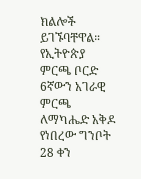ክልሎች ይገኙባቸዋል።
የኢትዮጵያ ምርጫ ቦርድ 6ኛውን አገራዊ ምርጫ ለማካሔድ አቅዶ የነበረው ግንቦት 28 ቀን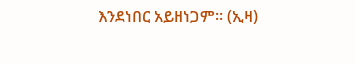እንደነበር አይዘነጋም። (ኢዛ)